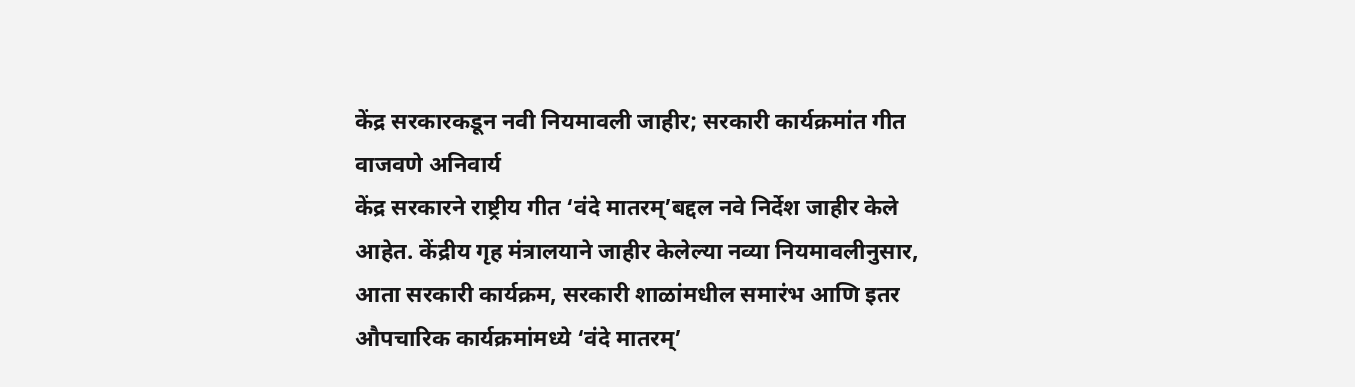केंद्र सरकारकडून नवी नियमावली जाहीर; सरकारी कार्यक्रमांत गीत वाजवणे अनिवार्य
केंद्र सरकारने राष्ट्रीय गीत ‘वंदे मातरम्’बद्दल नवे निर्देश जाहीर केले आहेत. केंद्रीय गृह मंत्रालयाने जाहीर केलेल्या नव्या नियमावलीनुसार, आता सरकारी कार्यक्रम, सरकारी शाळांमधील समारंभ आणि इतर औपचारिक कार्यक्रमांमध्ये ‘वंदे मातरम्’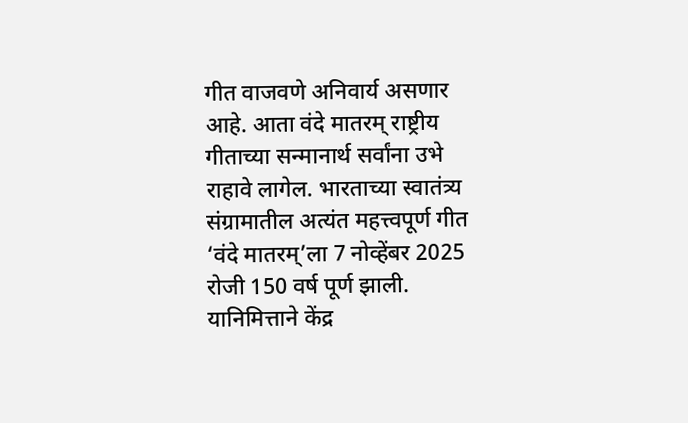गीत वाजवणे अनिवार्य असणार आहे. आता वंदे मातरम् राष्ट्रीय गीताच्या सन्मानार्थ सर्वांना उभे राहावे लागेल. भारताच्या स्वातंत्र्य संग्रामातील अत्यंत महत्त्वपूर्ण गीत ‘वंदे मातरम्’ला 7 नोव्हेंबर 2025 रोजी 150 वर्ष पूर्ण झाली. यानिमित्ताने केंद्र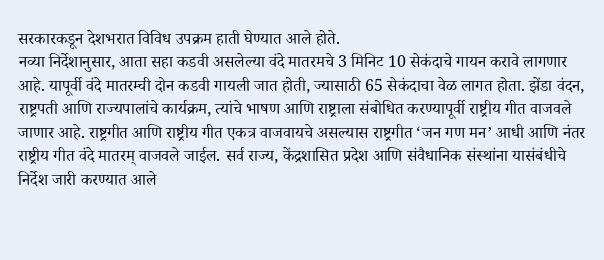सरकारकडून देशभरात विविध उपक्रम हाती घेण्यात आले होते.
नव्या निर्देशानुसार, आता सहा कडवी असलेल्या वंदे मातरमचे 3 मिनिट 10 सेकंदाचे गायन करावे लागणार आहे. यापूर्वी वंदे मातरम्ची दोन कडवी गायली जात होती, ज्यासाठी 65 सेकंदाचा वेळ लागत होता. झेंडा वंदन, राष्ट्रपती आणि राज्यपालांचे कार्यक्रम, त्यांचे भाषण आणि राष्ट्राला संबोधित करण्यापूर्वी राष्ट्रीय गीत वाजवले जाणार आहे. राष्ट्रगीत आणि राष्ट्रीय गीत एकत्र वाजवायचे असल्यास राष्ट्रगीत ‘जन गण मन’ आधी आणि नंतर राष्ट्रीय गीत वंदे मातरम् वाजवले जाईल. सर्व राज्य, केंद्रशासित प्रदेश आणि संवैधानिक संस्थांना यासंबंधीचे निर्देश जारी करण्यात आले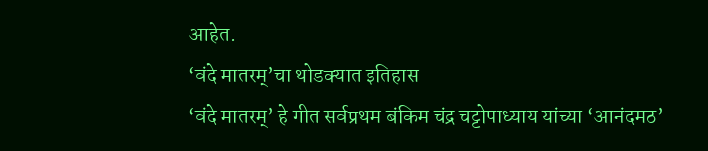आहेत.
‘वंदे मातरम्’चा थोडक्यात इतिहास
‘वंदे मातरम्’ हे गीत सर्वप्रथम बंकिम चंद्र चट्टोपाध्याय यांच्या ‘आनंदमठ’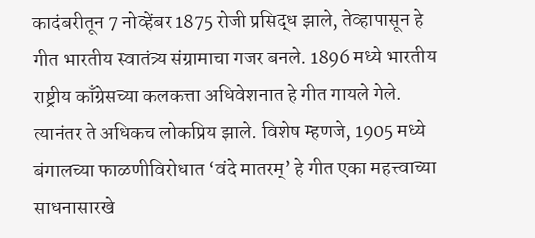कादंबरीतून 7 नोव्हेंबर 1875 रोजी प्रसिद्ध झाले, तेव्हापासून हे गीत भारतीय स्वातंत्र्य संग्रामाचा गजर बनले. 1896 मध्ये भारतीय राष्ट्रीय काँग्रेसच्या कलकत्ता अधिवेशनात हे गीत गायले गेले. त्यानंतर ते अधिकच लोकप्रिय झाले. विशेष म्हणजे, 1905 मध्ये बंगालच्या फाळणीविरोधात ‘वंदे मातरम्’ हे गीत एका महत्त्वाच्या साधनासारखे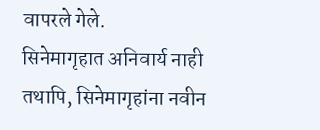वापरले गेले.
सिनेमागृहात अनिवार्य नाही
तथापि, सिनेमागृहांना नवीन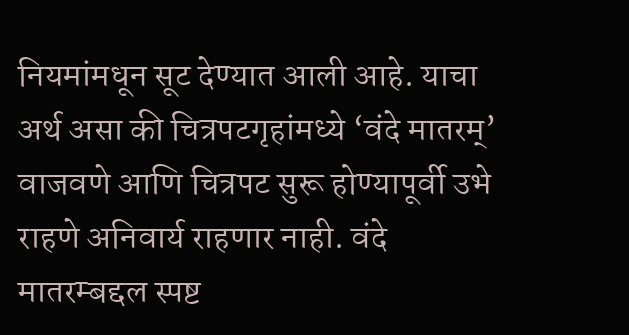नियमांमधून सूट देण्यात आली आहे. याचा अर्थ असा की चित्रपटगृहांमध्ये ‘वंदे मातरम्’ वाजवणे आणि चित्रपट सुरू होण्यापूर्वी उभे राहणे अनिवार्य राहणार नाही. वंदे मातरम्बद्दल स्पष्ट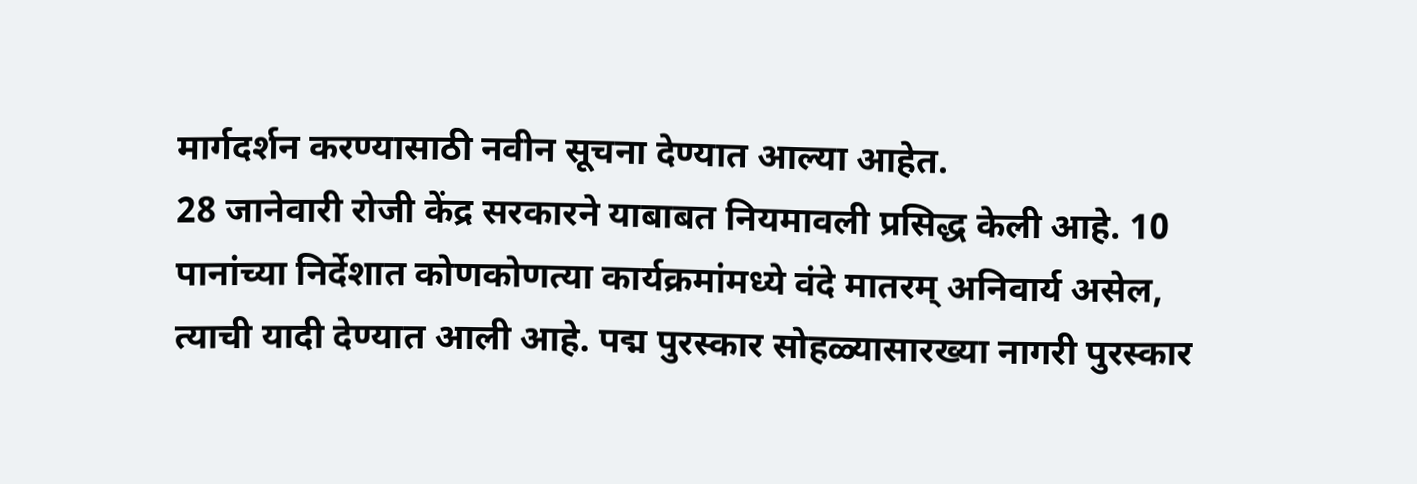मार्गदर्शन करण्यासाठी नवीन सूचना देण्यात आल्या आहेत.
28 जानेवारी रोजी केंद्र सरकारने याबाबत नियमावली प्रसिद्ध केली आहे. 10 पानांच्या निर्देशात कोणकोणत्या कार्यक्रमांमध्ये वंदे मातरम् अनिवार्य असेल, त्याची यादी देण्यात आली आहे. पद्म पुरस्कार सोहळ्यासारख्या नागरी पुरस्कार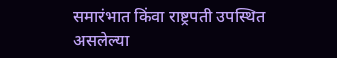समारंभात किंवा राष्ट्रपती उपस्थित असलेल्या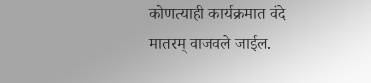कोणत्याही कार्यक्रमात वंदे मातरम् वाजवले जाईल.